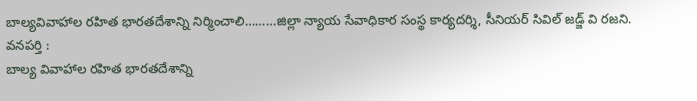బాల్యవివాహాల రహిత భారతదేశాన్ని నిర్మించాలి………జిల్లా న్యాయ సేవాధికార సంస్థ కార్యదర్శి, సీనియర్ సివిల్ జడ్జ్ వి రజని.
వనపర్తి :
బాల్య వివాహాల రహిత భారతదేశాన్ని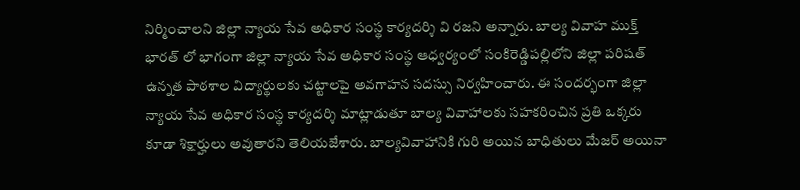నిర్మించాలని జిల్లా న్యాయ సేవ అధికార సంస్థ కార్యదర్శి వి రజని అన్నారు. బాల్య వివాహ ముక్త్ భారత్ లో భాగంగా జిల్లా న్యాయ సేవ అధికార సంస్థ ఆధ్వర్యంలో సంకిరెడ్డిపల్లిలోని జిల్లా పరిషత్ ఉన్నత పాఠశాల విద్యార్థులకు చట్టాలపై అవగాహన సదస్సు నిర్వహించారు. ఈ సందర్భంగా జిల్లా న్యాయ సేవ అధికార సంస్థ కార్యదర్శి మాట్లాడుతూ బాల్య వివాహాలకు సహకరించిన ప్రతి ఒక్కరు కూడా శిక్షార్హులు అవుతారని తెలియజేశారు. బాల్యవివాహానికి గురి అయిన బాధితులు మేజర్ అయినా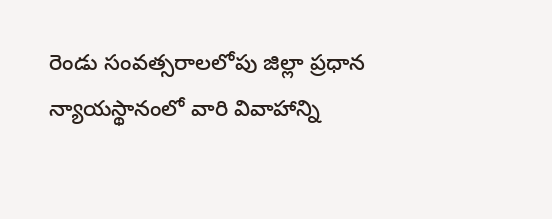రెండు సంవత్సరాలలోపు జిల్లా ప్రధాన న్యాయస్థానంలో వారి వివాహాన్ని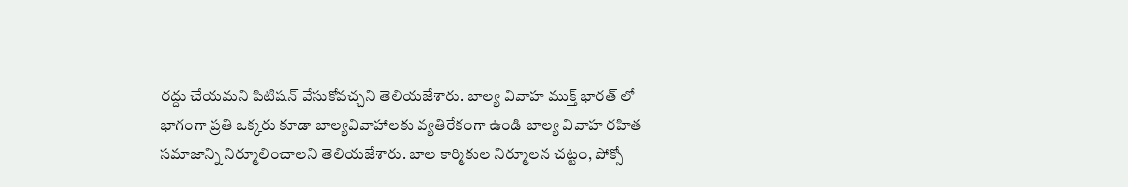రద్దు చేయమని పిటిషన్ వేసుకోవచ్చని తెలియజేశారు. బాల్య వివాహ ముక్త్ భారత్ లో భాగంగా ప్రతి ఒక్కరు కూడా బాల్యవివాహాలకు వ్యతిరేకంగా ఉండి బాల్య వివాహ రహిత సమాజాన్ని నిర్మూలించాలని తెలియజేశారు. బాల కార్మికుల నిర్మూలన చట్టం, పోక్సో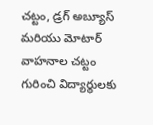చట్టం, డ్రగ్ అబ్యూస్ మరియు మోటార్ వాహనాల చట్టం గురించి విద్యార్థులకు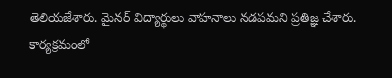తెలియజేశారు. మైనర్ విద్యార్థులు వాహనాలు నడపమని ప్రతిజ్ఞ చేశారు. కార్యక్రమంలో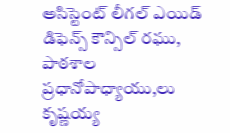అసిస్టెంట్ లీగల్ ఎయిడ్ డిఫెన్స్ కౌన్సిల్ రఘు, పాఠశాల ప్రధానోపాధ్యాయు,లు కృష్ణయ్య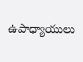ఉపాధ్యాయులు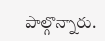పాల్గొన్నారు.